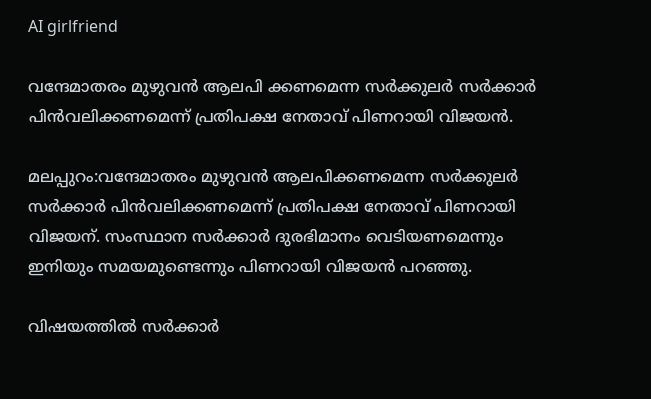AI girlfriend

വന്ദേമാതരം മുഴുവന്‍ ആലപി ക്കണമെന്ന സര്‍ക്കുലര്‍ സര്‍ക്കാര്‍ പിന്‍വലിക്കണമെന്ന് പ്രതിപക്ഷ നേതാവ് പിണറായി വിജയന്‍.

മലപ്പുറം:വന്ദേമാതരം മുഴുവന്‍ ആലപിക്കണമെന്ന സര്‍ക്കുലര്‍ സര്‍ക്കാര്‍ പിന്‍വലിക്കണമെന്ന് പ്രതിപക്ഷ നേതാവ് പിണറായി വിജയന്. സംസ്ഥാന സര്‍ക്കാര്‍ ദുരഭിമാനം വെടിയണമെന്നും ഇനിയും സമയമുണ്ടെന്നും പിണറായി വിജയന്‍ പറഞ്ഞു.

വിഷയത്തില്‍ സര്‍ക്കാര്‍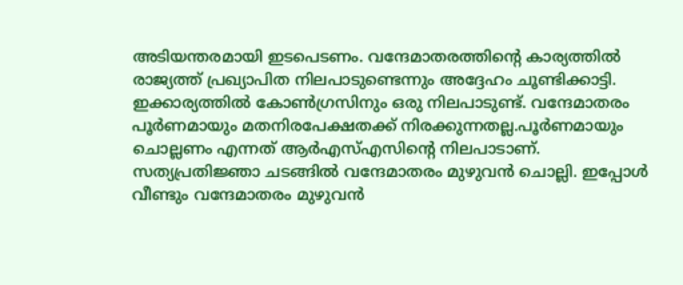അടിയന്തരമായി ഇടപെടണം. വന്ദേമാതരത്തിന്റെ കാര്യത്തില്‍ രാജ്യത്ത് പ്രഖ്യാപിത നിലപാടുണ്ടെന്നും അദ്ദേഹം ചൂണ്ടിക്കാട്ടി. ഇക്കാര്യത്തില്‍ കോണ്‍ഗ്രസിനും ഒരു നിലപാടുണ്ട്. വന്ദേമാതരം പൂര്‍ണമായും മതനിരപേക്ഷതക്ക് നിരക്കുന്നതല്ല.പൂര്‍ണമായും ചൊല്ലണം എന്നത് ആര്‍എസ്എസിന്റെ നിലപാടാണ്. സത്യപ്രതിജ്ഞാ ചടങ്ങില്‍ വന്ദേമാതരം മുഴുവന്‍ ചൊല്ലി. ഇപ്പോള്‍ വീണ്ടും വന്ദേമാതരം മുഴുവന്‍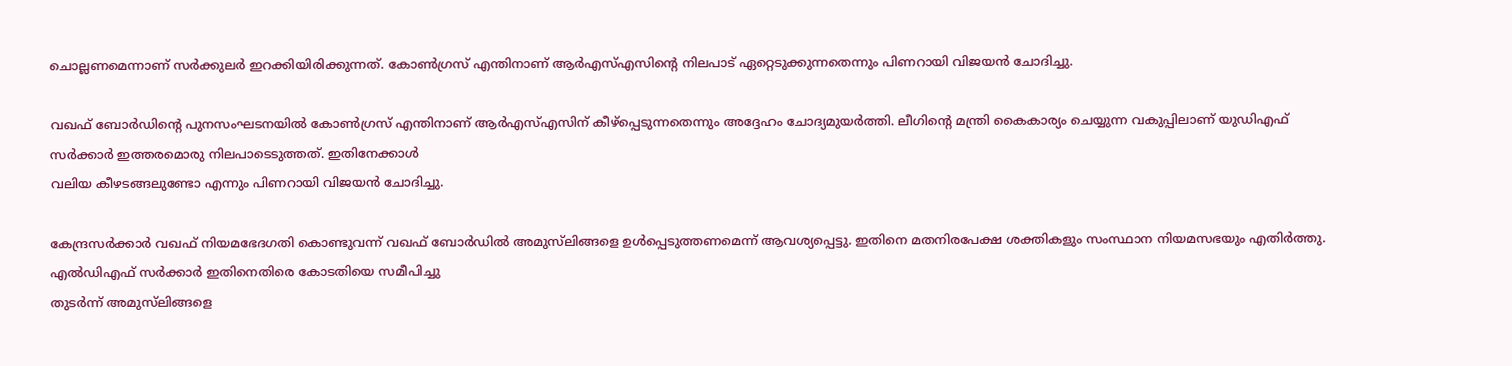ചൊല്ലണമെന്നാണ് സര്‍ക്കുലര്‍ ഇറക്കിയിരിക്കുന്നത്. കോണ്‍ഗ്രസ് എന്തിനാണ് ആര്‍എസ്എസിന്റെ നിലപാട് ഏറ്റെടുക്കുന്നതെന്നും പിണറായി വിജയന്‍ ചോദിച്ചു.

വഖഫ് ബോര്‍ഡിന്റെ പുനസംഘടനയില്‍ കോണ്‍ഗ്രസ് എന്തിനാണ് ആര്‍എസ്എസിന് കീഴ്‌പ്പെടുന്നതെന്നും അദ്ദേഹം ചോദ്യമുയര്‍ത്തി. ലീഗിന്റെ മന്ത്രി കൈകാര്യം ചെയ്യുന്ന വകുപ്പിലാണ് യുഡിഎഫ് സര്‍ക്കാര്‍ ഇത്തരമൊരു നിലപാടെടുത്തത്. ഇതിനേക്കാള്‍
വലിയ കീഴടങ്ങലുണ്ടോ എന്നും പിണറായി വിജയന്‍ ചോദിച്ചു.

കേന്ദ്രസര്‍ക്കാര്‍ വഖഫ് നിയമഭേദഗതി കൊണ്ടുവന്ന് വഖഫ് ബോര്‍ഡില്‍ അമുസ്‌ലിങ്ങളെ ഉള്‍പ്പെടുത്തണമെന്ന് ആവശ്യപ്പെട്ടു. ഇതിനെ മതനിരപേക്ഷ ശക്തികളും സംസ്ഥാന നിയമസഭയും എതിര്‍ത്തു. എല്‍ഡിഎഫ് സര്‍ക്കാര്‍ ഇതിനെതിരെ കോടതിയെ സമീപിച്ചു
തുടര്‍ന്ന് അമുസ്‌ലിങ്ങളെ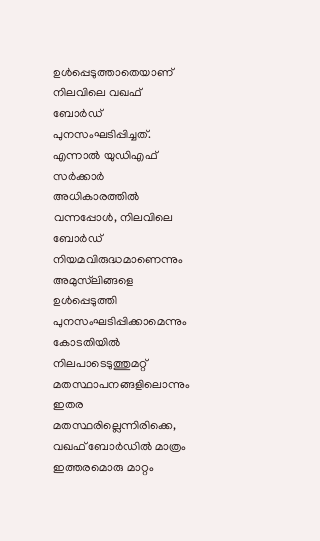ഉള്‍പ്പെടുത്താതെയാണ് നിലവിലെ വഖഫ് ബോര്‍ഡ് പുനസംഘടിപ്പിച്ചത്. എന്നാല്‍ യുഡിഎഫ് സര്‍ക്കാര്‍ അധികാരത്തില്‍ വന്നപ്പോള്‍, നിലവിലെ ബോര്‍ഡ് നിയമവിരുദ്ധമാണെന്നും അമുസ്‌ലിങ്ങളെ ഉള്‍പ്പെടുത്തി പുനസംഘടിപ്പിക്കാമെന്നും കോടതിയില്‍ നിലപാടെടുത്തുമറ്റ് മതസ്ഥാപനങ്ങളിലൊന്നും ഇതര മതസ്ഥരില്ലെന്നിരിക്കെ, വഖഫ് ബോര്‍ഡില്‍ മാത്രം ഇത്തരമൊരു മാറ്റം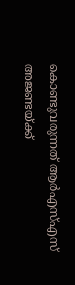കൊണ്ടുവരുന്നത് ആര്‍എസ്എസ് അജണ്ടയ്ക്ക്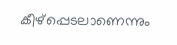കീഴ്‌പ്പെടലാണെന്നും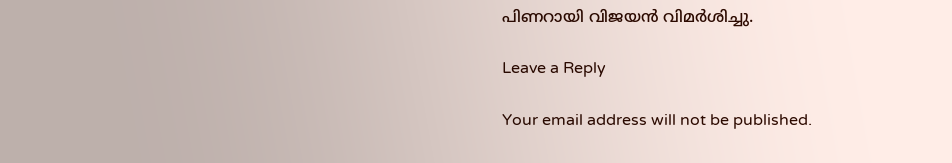പിണറായി വിജയന്‍ വിമര്‍ശിച്ചു.

Leave a Reply

Your email address will not be published.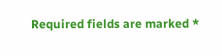Required fields are marked *